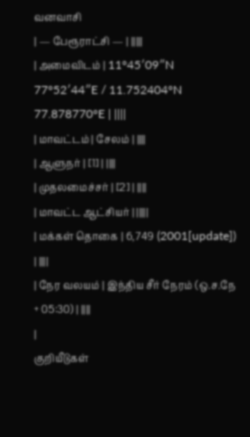வனவாசி
| — பேரூராட்சி — | |||||
| அமைவிடம் | 11°45′09″N 77°52′44″E / 11.752404°N 77.878770°E | ||||
| மாவட்டம் | சேலம் | ||||
| ஆளுநர் | [1] | ||||
| முதலமைச்சர் | [2] | ||||
| மாவட்ட ஆட்சியர் | |||||
| மக்கள் தொகை | 6,749 (2001[update]) | ||||
| நேர வலயம் | இந்திய சீர் நேரம் (ஒ.ச.நே + 05:30) | ||||
|
குறியீடுகள்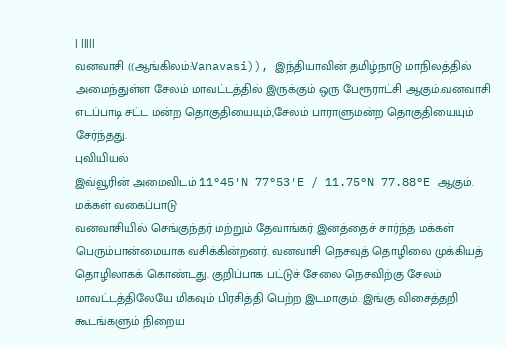| |||||
வனவாசி ((ஆங்கிலம்:Vanavasi)), இந்தியாவின் தமிழ்நாடு மாநிலத்தில் அமைந்துள்ள சேலம் மாவட்டத்தில் இருக்கும் ஒரு பேரூராட்சி ஆகும்.வனவாசி எடப்பாடி சட்ட மன்ற தொகுதியையும்,சேலம் பாராளுமன்ற தொகுதியையும் சேர்ந்தது.
புவியியல்
இவ்வூரின் அமைவிடம் 11°45′N 77°53′E / 11.75°N 77.88°E ஆகும்.
மக்கள் வகைப்பாடு
வனவாசியில் செங்குந்தர் மற்றும் தேவாங்கர் இனத்தைச் சார்ந்த மக்கள் பெரும்பான்மையாக வசிக்கின்றனர். வனவாசி நெசவுத் தொழிலை முக்கியத் தொழிலாகக் கொண்டது. குறிப்பாக பட்டுச் சேலை நெசவிற்கு சேலம் மாவட்டத்திலேயே மிகவும் பிரசித்தி பெற்ற இடமாகும். இங்கு விசைத்தறி கூடங்களும் நிறைய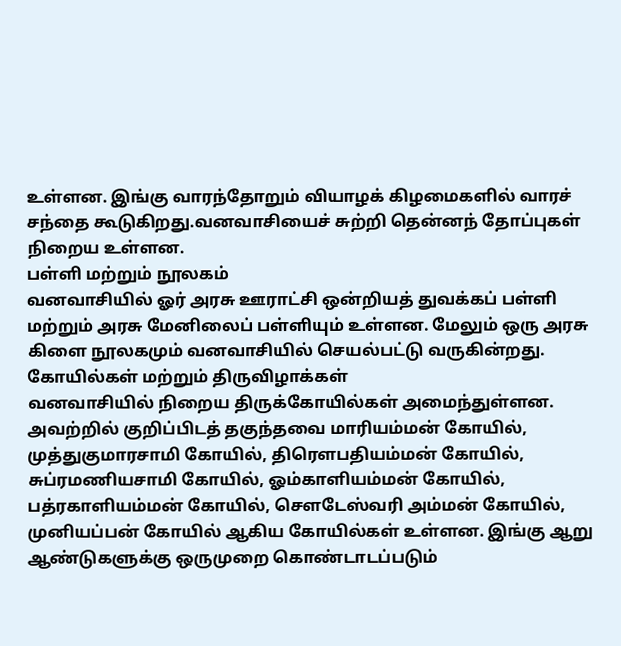உள்ளன. இங்கு வாரந்தோறும் வியாழக் கிழமைகளில் வாரச் சந்தை கூடுகிறது.வனவாசியைச் சுற்றி தென்னந் தோப்புகள் நிறைய உள்ளன.
பள்ளி மற்றும் நூலகம்
வனவாசியில் ஓர் அரசு ஊராட்சி ஒன்றியத் துவக்கப் பள்ளி மற்றும் அரசு மேனிலைப் பள்ளியும் உள்ளன. மேலும் ஒரு அரசு கிளை நூலகமும் வனவாசியில் செயல்பட்டு வருகின்றது.
கோயில்கள் மற்றும் திருவிழாக்கள்
வனவாசியில் நிறைய திருக்கோயில்கள் அமைந்துள்ளன. அவற்றில் குறிப்பிடத் தகுந்தவை மாரியம்மன் கோயில், முத்துகுமாரசாமி கோயில், திரௌபதியம்மன் கோயில், சுப்ரமணியசாமி கோயில், ஓம்காளியம்மன் கோயில், பத்ரகாளியம்மன் கோயில், சௌடேஸ்வரி அம்மன் கோயில், முனியப்பன் கோயில் ஆகிய கோயில்கள் உள்ளன. இங்கு ஆறு ஆண்டுகளுக்கு ஒருமுறை கொண்டாடப்படும்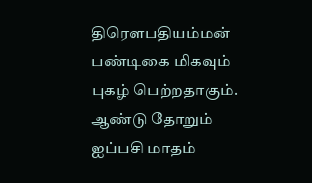திரௌபதியம்மன் பண்டிகை மிகவும் புகழ் பெற்றதாகும். ஆண்டு தோறும் ஐப்பசி மாதம்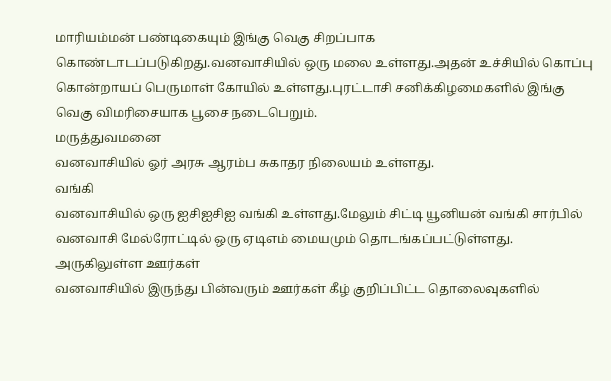மாரியம்மன் பண்டிகையும் இங்கு வெகு சிறப்பாக கொண்டாடப்படுகிறது.வனவாசியில் ஒரு மலை உள்ளது.அதன் உச்சியில் கொப்பு கொன்றாயப் பெருமாள் கோயில் உள்ளது.புரட்டாசி சனிக்கிழமைகளில் இங்கு வெகு விமரிசையாக பூசை நடைபெறும்.
மருத்துவமனை
வனவாசியில் ஓர் அரசு ஆரம்ப சுகாதர நிலையம் உள்ளது.
வங்கி
வனவாசியில் ஒரு ஐசிஐசிஐ வங்கி உள்ளது.மேலும் சிட்டி யூனியன் வங்கி சார்பில் வனவாசி மேல்ரோட்டில் ஒரு ஏடிஎம் மையமும் தொடங்கப்பட்டுள்ளது.
அருகிலுள்ள ஊர்கள்
வனவாசியில் இருந்து பின்வரும் ஊர்கள் கீழ் குறிப்பிட்ட தொலைவுகளில்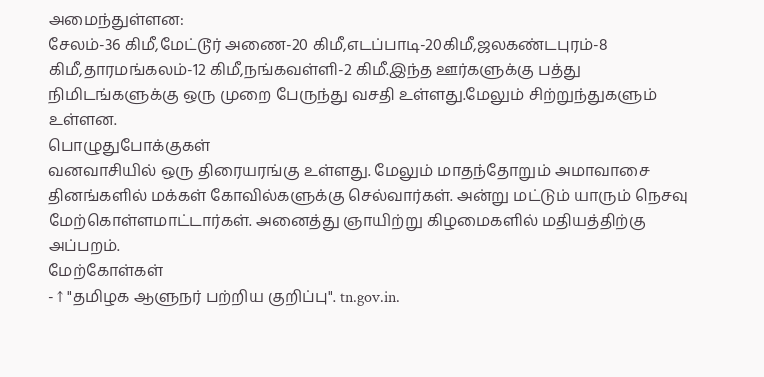அமைந்துள்ளன:
சேலம்-36 கிமீ,மேட்டூர் அணை-20 கிமீ,எடப்பாடி-20கிமீ,ஜலகண்டபுரம்-8 கிமீ,தாரமங்கலம்-12 கிமீ,நங்கவள்ளி-2 கிமீ.இந்த ஊர்களுக்கு பத்து நிமிடங்களுக்கு ஒரு முறை பேருந்து வசதி உள்ளது.மேலும் சிற்றுந்துகளும் உள்ளன.
பொழுதுபோக்குகள்
வனவாசியில் ஒரு திரையரங்கு உள்ளது. மேலும் மாதந்தோறும் அமாவாசை தினங்களில் மக்கள் கோவில்களுக்கு செல்வார்கள். அன்று மட்டும் யாரும் நெசவு மேற்கொள்ளமாட்டார்கள். அனைத்து ஞாயிற்று கிழமைகளில் மதியத்திற்கு அப்பறம்.
மேற்கோள்கள்
- ↑ "தமிழக ஆளுநர் பற்றிய குறிப்பு". tn.gov.in.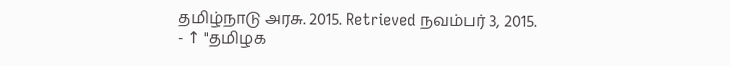தமிழ்நாடு அரசு. 2015. Retrieved நவம்பர் 3, 2015.
- ↑ "தமிழக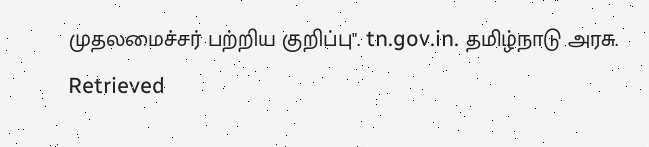முதலமைச்சர் பற்றிய குறிப்பு". tn.gov.in. தமிழ்நாடு அரசு. Retrieved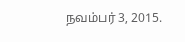நவம்பர் 3, 2015.